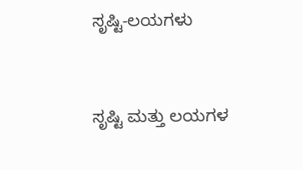ಸೃಷ್ಟಿ-ಲಯಗಳು



ಸೃಷ್ಟಿ ಮತ್ತು ಲಯಗಳ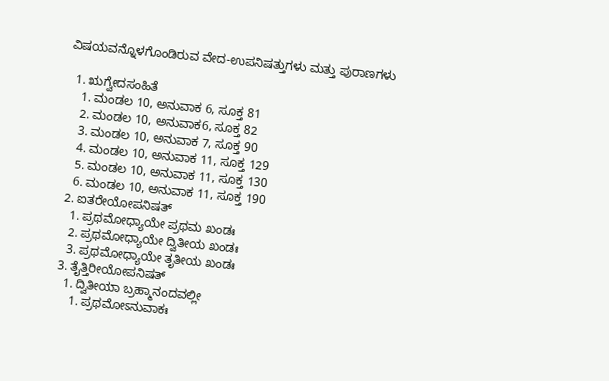ವಿಷಯವನ್ನೊಳಗೊಂಡಿರುವ ವೇದ-ಉಪನಿಷತ್ತುಗಳು ಮತ್ತು ಪುರಾಣಗಳು

  1. ಋಗ್ವೇದಸಂಹಿತೆ
    1. ಮಂಡಲ 10, ಅನುವಾಕ 6, ಸೂಕ್ತ 81
    2. ಮಂಡಲ 10, ಅನುವಾಕ6, ಸೂಕ್ತ 82
    3. ಮಂಡಲ 10, ಅನುವಾಕ 7, ಸೂಕ್ತ 90
    4. ಮಂಡಲ 10, ಅನುವಾಕ 11, ಸೂಕ್ತ 129
    5. ಮಂಡಲ 10, ಅನುವಾಕ 11, ಸೂಕ್ತ 130
    6. ಮಂಡಲ 10, ಅನುವಾಕ 11, ಸೂಕ್ತ 190
  2. ಐತರೇಯೋಪನಿಷತ್
    1. ಪ್ರಥಮೋಧ್ಯಾಯೇ ಪ್ರಥಮ ಖಂಡಃ
    2. ಪ್ರಥಮೋಧ್ಯಾಯೇ ದ್ವಿತೀಯ ಖಂಡಃ
    3. ಪ್ರಥಮೋಧ್ಯಾಯೇ ತೃತೀಯ ಖಂಡಃ
  3. ತೈತ್ತಿರೀಯೋಪನಿಷತ್
    1. ದ್ವಿತೀಯಾ ಬ್ರಹ್ಮಾನಂದವಲ್ಲೀ
      1. ಪ್ರಥಮೋಽನುವಾಕಃ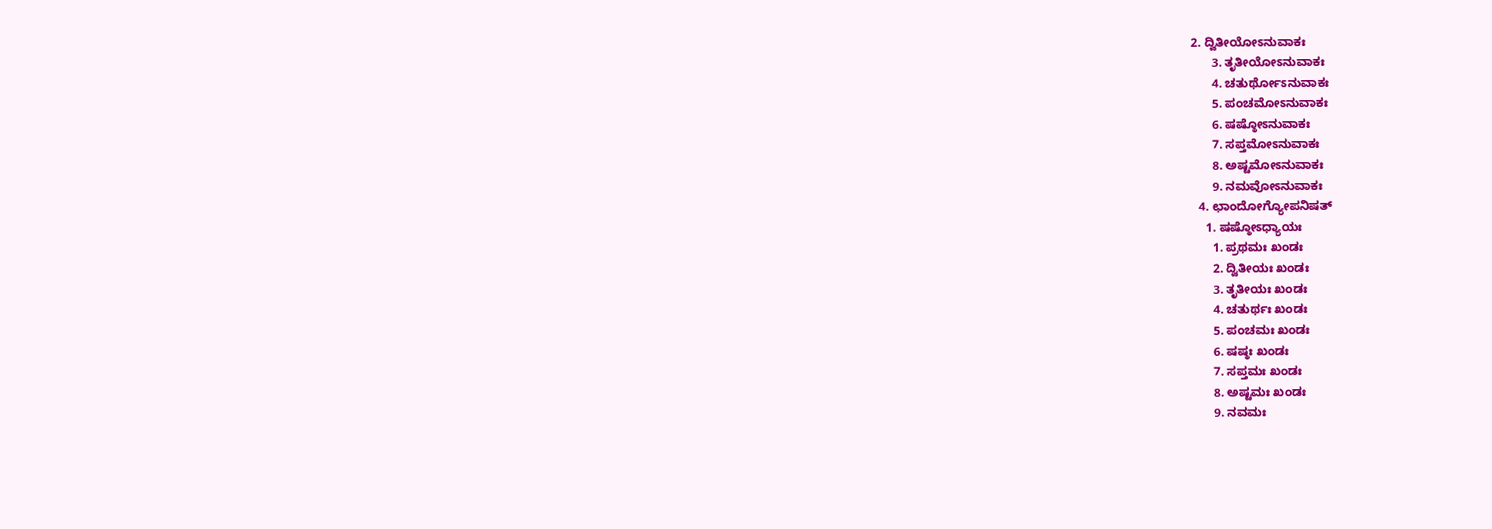2. ದ್ವಿತೀಯೋಽನುವಾಕಃ
      3. ತೃತೀಯೋಽನುವಾಕಃ
      4. ಚತುರ್ಥೋಽನುವಾಕಃ
      5. ಪಂಚಮೋಽನುವಾಕಃ
      6. ಷಷ್ಠೋಽನುವಾಕಃ
      7. ಸಪ್ತಮೋಽನುವಾಕಃ
      8. ಅಷ್ಟಮೋಽನುವಾಕಃ
      9. ನಮವೋಽನುವಾಕಃ
  4. ಛಾಂದೋಗ್ಯೋಪನಿಷತ್
    1. ಷಷ್ಠೋಽಧ್ಯಾಯಃ
      1. ಪ್ರಥಮಃ ಖಂಡಃ
      2. ದ್ವಿತೀಯಃ ಖಂಡಃ
      3. ತೃತೀಯಃ ಖಂಡಃ
      4. ಚತುರ್ಥಃ ಖಂಡಃ
      5. ಪಂಚಮಃ ಖಂಡಃ
      6. ಷಷ್ಠಃ ಖಂಡಃ
      7. ಸಪ್ತಮಃ ಖಂಡಃ
      8. ಅಷ್ಟಮಃ ಖಂಡಃ
      9. ನವಮಃ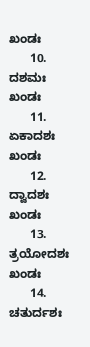ಖಂಡಃ
      10. ದಶಮಃ ಖಂಡಃ
      11. ಏಕಾದಶಃ ಖಂಡಃ
      12. ದ್ವಾದಶಃ ಖಂಡಃ
      13. ತ್ರಯೋದಶಃ ಖಂಡಃ
      14. ಚತುರ್ದಶಃ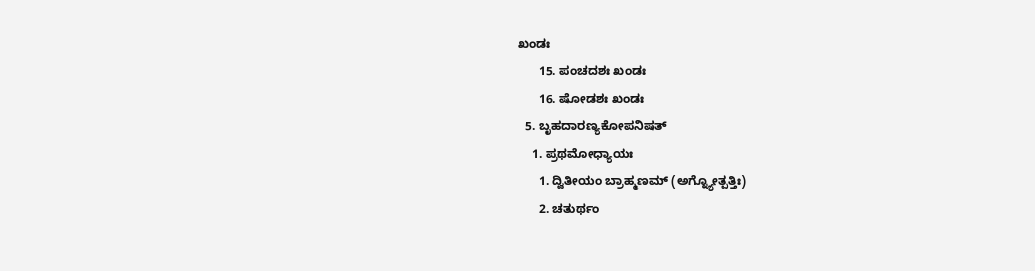ಖಂಡಃ
      15. ಪಂಚದಶಃ ಖಂಡಃ
      16. ಷೋಡಶಃ ಖಂಡಃ
  5. ಬೃಹದಾರಣ್ಯಕೋಪನಿಷತ್
    1. ಪ್ರಥಮೋಧ್ಯಾಯಃ
      1. ದ್ವಿತೀಯಂ ಬ್ರಾಹ್ಮಣಮ್ (ಅಗ್ನ್ಯೋತ್ಪತ್ತಿಃ)
      2. ಚತುರ್ಥಂ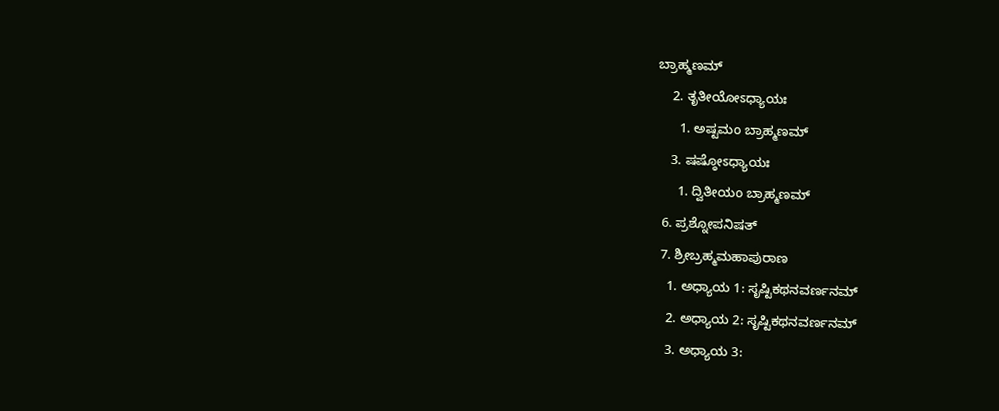ಬ್ರಾಹ್ಮಣಮ್
    2. ತೃತೀಯೋಽಧ್ಯಾಯಃ
      1. ಅಷ್ಟಮಂ ಬ್ರಾಹ್ಮಣಮ್
    3. ಷಷ್ಠೋಽಧ್ಯಾಯಃ
      1. ದ್ವಿತೀಯಂ ಬ್ರಾಹ್ಮಣಮ್
  6. ಪ್ರಶ್ನೋಪನಿಷತ್
  7. ಶ್ರೀಬ್ರಹ್ಮಮಹಾಪುರಾಣ
    1. ಅಧ್ಯಾಯ 1: ಸೃಷ್ಟಿಕಥನವರ್ಣನಮ್
    2. ಅಧ್ಯಾಯ 2: ಸೃಷ್ಟಿಕಥನವರ್ಣನಮ್
    3. ಅಧ್ಯಾಯ 3: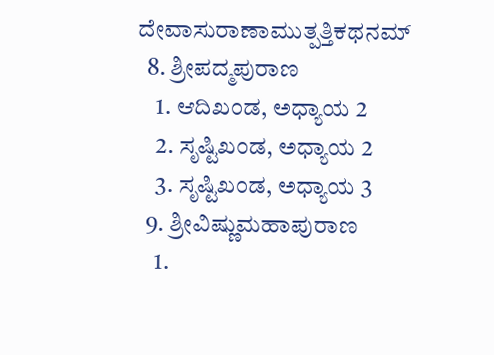ದೇವಾಸುರಾಣಾಮುತ್ಪತ್ತಿಕಥನಮ್
  8. ಶ್ರೀಪದ್ಮಪುರಾಣ
    1. ಆದಿಖಂಡ, ಅಧ್ಯಾಯ 2
    2. ಸೃಷ್ಟಿಖಂಡ, ಅಧ್ಯಾಯ 2
    3. ಸೃಷ್ಟಿಖಂಡ, ಅಧ್ಯಾಯ 3
  9. ಶ್ರೀವಿಷ್ಣುಮಹಾಪುರಾಣ
    1.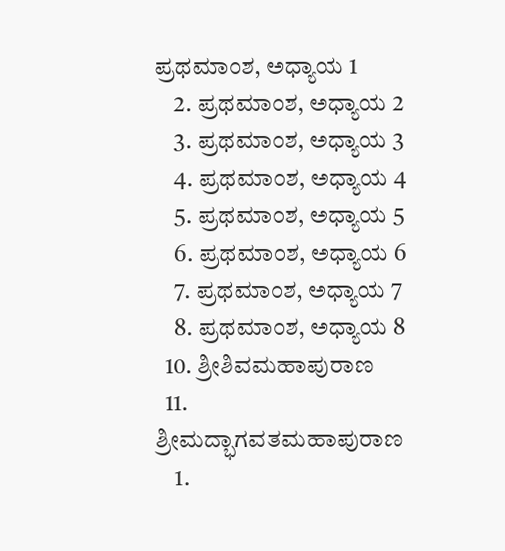ಪ್ರಥಮಾಂಶ, ಅಧ್ಯಾಯ 1
    2. ಪ್ರಥಮಾಂಶ, ಅಧ್ಯಾಯ 2
    3. ಪ್ರಥಮಾಂಶ, ಅಧ್ಯಾಯ 3
    4. ಪ್ರಥಮಾಂಶ, ಅಧ್ಯಾಯ 4
    5. ಪ್ರಥಮಾಂಶ, ಅಧ್ಯಾಯ 5
    6. ಪ್ರಥಮಾಂಶ, ಅಧ್ಯಾಯ 6
    7. ಪ್ರಥಮಾಂಶ, ಅಧ್ಯಾಯ 7
    8. ಪ್ರಥಮಾಂಶ, ಅಧ್ಯಾಯ 8
  10. ಶ್ರೀಶಿವಮಹಾಪುರಾಣ
  11. ಶ್ರೀಮದ್ಭಾಗವತಮಹಾಪುರಾಣ
    1.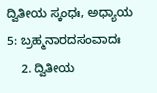ದ್ವಿತೀಯ ಸ್ಕಂಧಃ, ಅಧ್ಯಾಯ 5: ಬ್ರಹ್ಮನಾರದಸಂವಾದಃ
    2. ದ್ವಿತೀಯ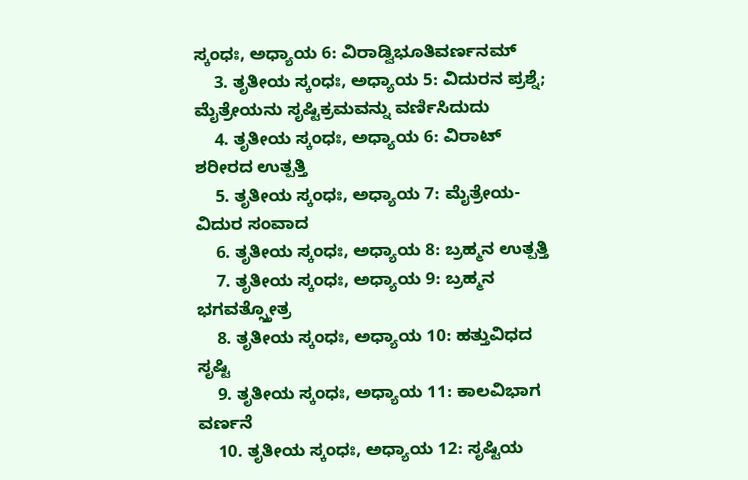ಸ್ಕಂಧಃ, ಅಧ್ಯಾಯ 6: ವಿರಾಡ್ವಿಭೂತಿವರ್ಣನಮ್
    3. ತೃತೀಯ ಸ್ಕಂಧಃ, ಅಧ್ಯಾಯ 5: ವಿದುರನ ಪ್ರಶ್ನೆ; ಮೈತ್ರೇಯನು ಸೃಷ್ಟಿಕ್ರಮವನ್ನು ವರ್ಣಿಸಿದುದು
    4. ತೃತೀಯ ಸ್ಕಂಧಃ, ಅಧ್ಯಾಯ 6: ವಿರಾಟ್ ಶರೀರದ ಉತ್ಪತ್ತಿ
    5. ತೃತೀಯ ಸ್ಕಂಧಃ, ಅಧ್ಯಾಯ 7: ಮೈತ್ರೇಯ-ವಿದುರ ಸಂವಾದ
    6. ತೃತೀಯ ಸ್ಕಂಧಃ, ಅಧ್ಯಾಯ 8: ಬ್ರಹ್ಮನ ಉತ್ಪತ್ತಿ
    7. ತೃತೀಯ ಸ್ಕಂಧಃ, ಅಧ್ಯಾಯ 9: ಬ್ರಹ್ಮನ ಭಗವತ್ಸ್ತೋತ್ರ
    8. ತೃತೀಯ ಸ್ಕಂಧಃ, ಅಧ್ಯಾಯ 10: ಹತ್ತುವಿಧದ ಸೃಷ್ಟಿ
    9. ತೃತೀಯ ಸ್ಕಂಧಃ, ಅಧ್ಯಾಯ 11: ಕಾಲವಿಭಾಗ ವರ್ಣನೆ
    10. ತೃತೀಯ ಸ್ಕಂಧಃ, ಅಧ್ಯಾಯ 12: ಸೃಷ್ಟಿಯ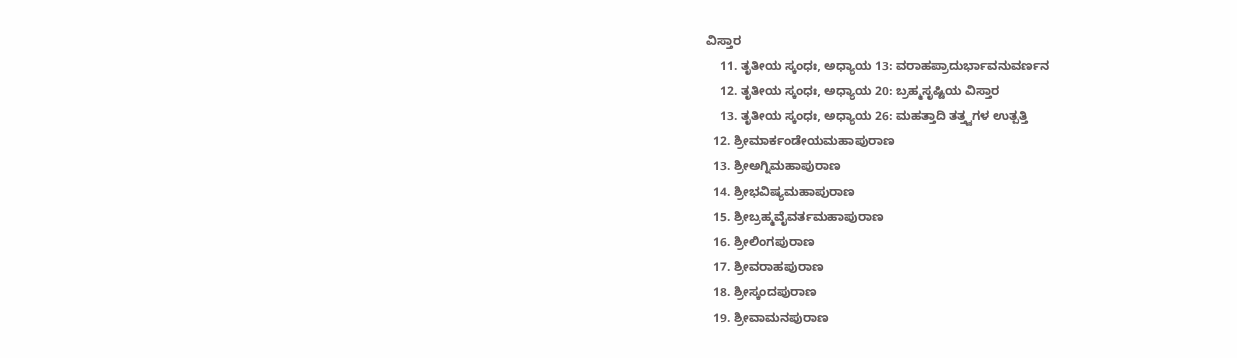ವಿಸ್ತಾರ
    11. ತೃತೀಯ ಸ್ಕಂಧಃ, ಅಧ್ಯಾಯ 13: ವರಾಹಪ್ರಾದುರ್ಭಾವನುವರ್ಣನ
    12. ತೃತೀಯ ಸ್ಕಂಧಃ, ಅಧ್ಯಾಯ 20: ಬ್ರಹ್ಮಸೃಷ್ಟಿಯ ವಿಸ್ತಾರ
    13. ತೃತೀಯ ಸ್ಕಂಧಃ, ಅಧ್ಯಾಯ 26: ಮಹತ್ತಾದಿ ತತ್ತ್ವಗಳ ಉತ್ಪತ್ತಿ
  12. ಶ್ರೀಮಾರ್ಕಂಡೇಯಮಹಾಪುರಾಣ
  13. ಶ್ರೀಅಗ್ನಿಮಹಾಪುರಾಣ
  14. ಶ್ರೀಭವಿಷ್ಯಮಹಾಪುರಾಣ
  15. ಶ್ರೀಬ್ರಹ್ಮವೈವರ್ತಮಹಾಪುರಾಣ
  16. ಶ್ರೀಲಿಂಗಪುರಾಣ
  17. ಶ್ರೀವರಾಹಪುರಾಣ
  18. ಶ್ರೀಸ್ಕಂದಪುರಾಣ
  19. ಶ್ರೀವಾಮನಪುರಾಣ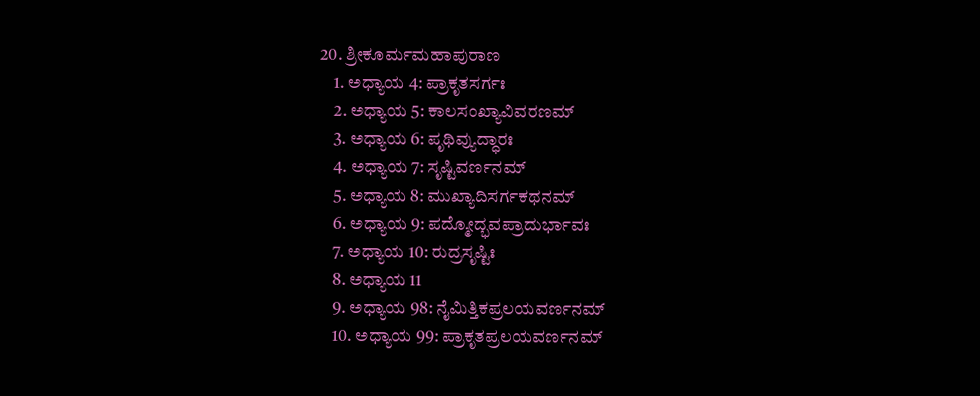20. ಶ್ರೀಕೂರ್ಮಮಹಾಪುರಾಣ
    1. ಅಧ್ಯಾಯ 4: ಪ್ರಾಕೃತಸರ್ಗಃ
    2. ಅಧ್ಯಾಯ 5: ಕಾಲಸಂಖ್ಯಾವಿವರಣಮ್
    3. ಅಧ್ಯಾಯ 6: ಪೃಥಿವ್ಯುದ್ಧಾರಃ
    4. ಅಧ್ಯಾಯ 7: ಸೃಷ್ಟಿವರ್ಣನಮ್
    5. ಅಧ್ಯಾಯ 8: ಮುಖ್ಯಾದಿಸರ್ಗಕಥನಮ್
    6. ಅಧ್ಯಾಯ 9: ಪದ್ಮೋದ್ಭವಪ್ರಾದುರ್ಭಾವಃ
    7. ಅಧ್ಯಾಯ 10: ರುದ್ರಸೃಷ್ಟಿಃ
    8. ಅಧ್ಯಾಯ 11
    9. ಅಧ್ಯಾಯ 98: ನೈಮಿತ್ತಿಕಪ್ರಲಯವರ್ಣನಮ್
    10. ಅಧ್ಯಾಯ 99: ಪ್ರಾಕೃತಪ್ರಲಯವರ್ಣನಮ್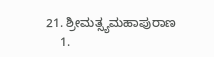21. ಶ್ರೀಮತ್ಸ್ಯಮಹಾಪುರಾಣ
    1.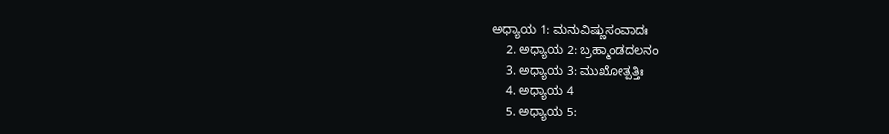ಅಧ್ಯಾಯ 1: ಮನುವಿಷ್ಣುಸಂವಾದಃ
    2. ಅಧ್ಯಾಯ 2: ಬ್ರಹ್ಮಾಂಡದಲನಂ
    3. ಅಧ್ಯಾಯ 3: ಮುಖೋತ್ಪತ್ತಿಃ
    4. ಅಧ್ಯಾಯ 4
    5. ಅಧ್ಯಾಯ 5: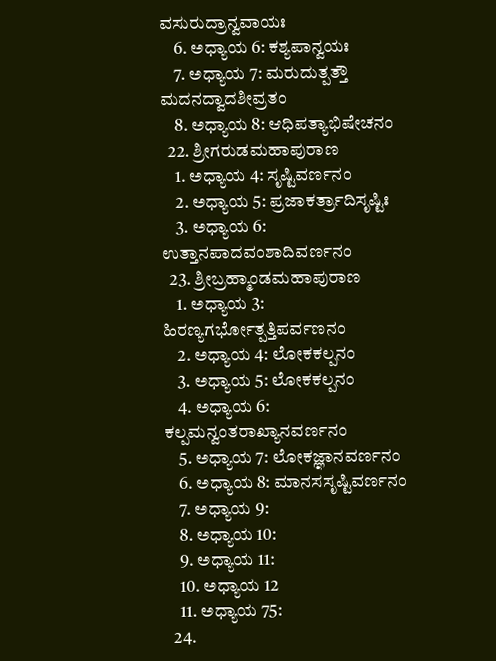ವಸುರುದ್ರಾನ್ವವಾಯಃ
    6. ಅಧ್ಯಾಯ 6: ಕಶ್ಯಪಾನ್ವಯಃ
    7. ಅಧ್ಯಾಯ 7: ಮರುದುತ್ಪತ್ತೌ ಮದನದ್ವಾದಶೀವ್ರತಂ
    8. ಅಧ್ಯಾಯ 8: ಆಧಿಪತ್ಯಾಭಿಷೇಚನಂ
  22. ಶ್ರೀಗರುಡಮಹಾಪುರಾಣ
    1. ಅಧ್ಯಾಯ 4: ಸೃಷ್ಟಿವರ್ಣನಂ
    2. ಅಧ್ಯಾಯ 5: ಪ್ರಜಾಕರ್ತ್ರಾದಿಸೃಷ್ಟಿಃ
    3. ಅಧ್ಯಾಯ 6: ಉತ್ತಾನಪಾದವಂಶಾದಿವರ್ಣನಂ
  23. ಶ್ರೀಬ್ರಹ್ಮಾಂಡಮಹಾಪುರಾಣ
    1. ಅಧ್ಯಾಯ 3: ಹಿರಣ್ಯಗರ್ಭೋತ್ಪತ್ತಿಪರ್ವಣನಂ
    2. ಅಧ್ಯಾಯ 4: ಲೋಕಕಲ್ಪನಂ
    3. ಅಧ್ಯಾಯ 5: ಲೋಕಕಲ್ಪನಂ
    4. ಅಧ್ಯಾಯ 6: ಕಲ್ಪಮನ್ವಂತರಾಖ್ಯಾನವರ್ಣನಂ
    5. ಅಧ್ಯಾಯ 7: ಲೋಕಜ್ಞಾನವರ್ಣನಂ
    6. ಅಧ್ಯಾಯ 8: ಮಾನಸಸೃಷ್ಟಿವರ್ಣನಂ
    7. ಅಧ್ಯಾಯ 9:
    8. ಅಧ್ಯಾಯ 10:
    9. ಅಧ್ಯಾಯ 11:
    10. ಅಧ್ಯಾಯ 12
    11. ಅಧ್ಯಾಯ 75:
  24.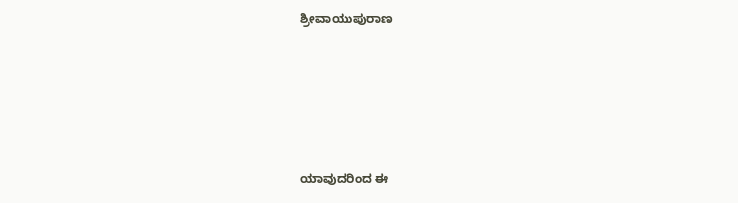ಶ್ರೀವಾಯುಪುರಾಣ





ಯಾವುದರಿಂದ ಈ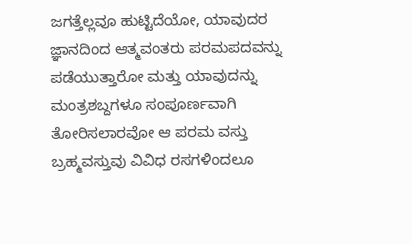ಜಗತ್ತೆಲ್ಲವೂ ಹುಟ್ಟಿದೆಯೋ, ಯಾವುದರ ಜ್ಞಾನದಿಂದ ಆತ್ಮವಂತರು ಪರಮಪದವನ್ನು ಪಡೆಯುತ್ತಾರೋ ಮತ್ತು ಯಾವುದನ್ನು ಮಂತ್ರಶಬ್ದಗಳೂ ಸಂಪೂರ್ಣವಾಗಿ ತೋರಿಸಲಾರವೋ ಆ ಪರಮ ವಸ್ತು ಬ್ರಹ್ಮವಸ್ತುವು ವಿವಿಧ ರಸಗಳಿಂದಲೂ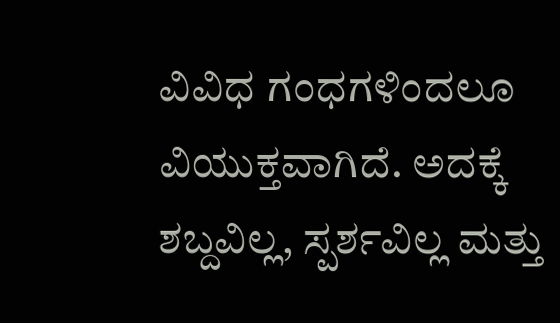ವಿವಿಧ ಗಂಧಗಳಿಂದಲೂ ವಿಯುಕ್ತವಾಗಿದೆ. ಅದಕ್ಕೆ ಶಬ್ದವಿಲ್ಲ, ಸ್ಪರ್ಶವಿಲ್ಲ ಮತ್ತು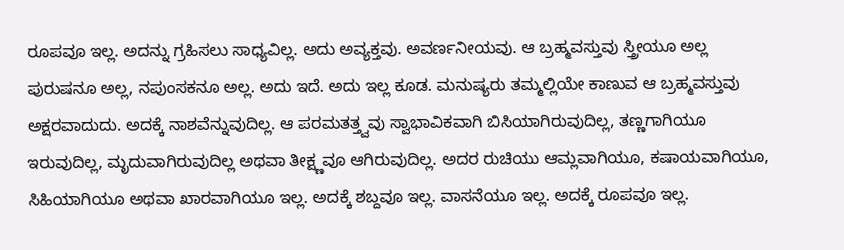ರೂಪವೂ ಇಲ್ಲ. ಅದನ್ನು ಗ್ರಹಿಸಲು ಸಾಧ್ಯವಿಲ್ಲ. ಅದು ಅವ್ಯಕ್ತವು. ಅವರ್ಣನೀಯವು. ಆ ಬ್ರಹ್ಮವಸ್ತುವು ಸ್ತ್ರೀಯೂ ಅಲ್ಲ ಪುರುಷನೂ ಅಲ್ಲ, ನಪುಂಸಕನೂ ಅಲ್ಲ. ಅದು ಇದೆ. ಅದು ಇಲ್ಲ ಕೂಡ. ಮನುಷ್ಯರು ತಮ್ಮಲ್ಲಿಯೇ ಕಾಣುವ ಆ ಬ್ರಹ್ಮವಸ್ತುವು ಅಕ್ಷರವಾದುದು. ಅದಕ್ಕೆ ನಾಶವೆನ್ನುವುದಿಲ್ಲ. ಆ ಪರಮತತ್ತ್ವವು ಸ್ವಾಭಾವಿಕವಾಗಿ ಬಿಸಿಯಾಗಿರುವುದಿಲ್ಲ, ತಣ್ಣಗಾಗಿಯೂ ಇರುವುದಿಲ್ಲ, ಮೃದುವಾಗಿರುವುದಿಲ್ಲ ಅಥವಾ ತೀಕ್ಷ್ಣವೂ ಆಗಿರುವುದಿಲ್ಲ. ಅದರ ರುಚಿಯು ಆಮ್ಲವಾಗಿಯೂ, ಕಷಾಯವಾಗಿಯೂ, ಸಿಹಿಯಾಗಿಯೂ ಅಥವಾ ಖಾರವಾಗಿಯೂ ಇಲ್ಲ. ಅದಕ್ಕೆ ಶಬ್ದವೂ ಇಲ್ಲ. ವಾಸನೆಯೂ ಇಲ್ಲ. ಅದಕ್ಕೆ ರೂಪವೂ ಇಲ್ಲ.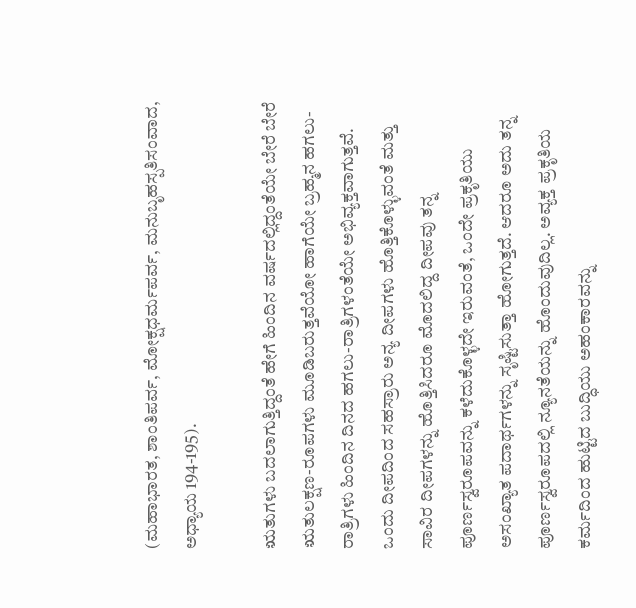(ಮಹಾಭಾರತ, ಶಾಂತಿಪರ್ವ, ಮೋಕ್ಷಧರ್ಮಪರ್ವ, ಮನುಬೃಹಸ್ಪತಿಸಂವಾದ, ಅಧ್ಯಾಯ 194-195).

ಋತುಗಳು ಬದಲಾಗುತ್ತಿದ್ದಂತೆ ಹೇಗೆ ಹಿಂದಿನ ವರ್ಷದಲ್ಲಿದ್ದಂತೆಯೇ ಬೇರೆ ಬೇರೆ ಋತುಲಕ್ಷಣ-ರೂಪಗಳು ಮೂಡಿಬರುತ್ತವೆಯೋ ಹಾಗೆಯೇ ಬ್ರಹ್ಮನ ಹಗಲು-ರಾತ್ರಿಗಳು ಹಿಂದಿನ ದಿನದ ಹಗಲು-ರಾತ್ರಿಗಳಂತೆಯೇ ಅಭಿವ್ಯಕ್ತವಾಗುತ್ತವೆ. ಒಂದು ದೀಪದಿಂದ ಸಹಸ್ರಾರು ಅನ್ಯ ದೀಪಗಳು ಹೊತ್ತಿಕೊಳ್ಳುವಂತೆ ಮತ್ತು ಸಾವಿರ ದೀಪಗಳನ್ನು ಹೊತ್ತಿಸಿದರೂ ಮೊದಲಿದ್ದ ದೀಪವು ತನ್ನ ಪೂರ್ಣಸ್ವರೂಪವನ್ನು ಕಳೆದುಕೊಳ್ಳದೇ ಇರುವಂತೆ, ಒಂದೇ ಪ್ರಕೃತಿಯು ಅಸಂಖ್ಯಾತ ಪದಾರ್ಥಗಳನ್ನು ಸೃಷ್ಟಿಸುತ್ತಾ ಹೋಗುತ್ತದೆ. ಆದರೂ ಅದು ತನ್ನ ಪೂರ್ಣಸ್ವರೂಪದಲ್ಲಿ ನ್ಯೂನತೆಯನ್ನು ಹೊಂದುವುದಿಲ್ಲ. ಅವ್ಯಕ್ತ ಪ್ರಕೃತಿಯ ಕರ್ಮದಿಂದ ಹುಟ್ಟಿದ ಬುದ್ಧಿಯು ಅಹಂಕಾರವನ್ನು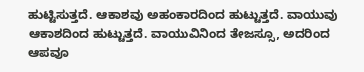ಹುಟ್ಟಿಸುತ್ತದೆ. ಆಕಾಶವು ಅಹಂಕಾರದಿಂದ ಹುಟ್ಟುತ್ತದೆ. ವಾಯುವು ಆಕಾಶದಿಂದ ಹುಟ್ಟುತ್ತದೆ. ವಾಯುವಿನಿಂದ ತೇಜಸ್ಸೂ, ಅದರಿಂದ ಆಪವೂ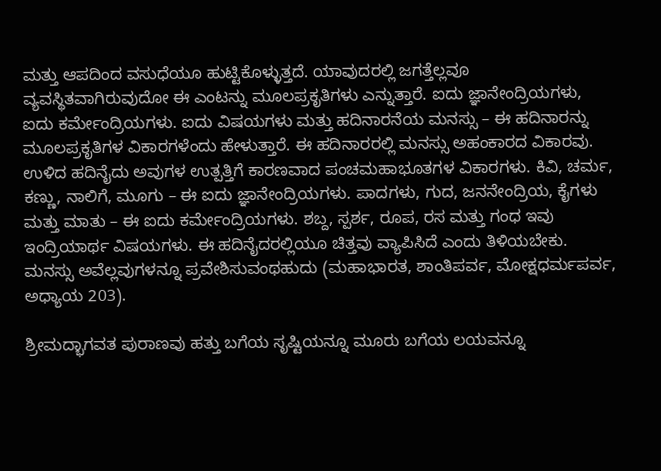ಮತ್ತು ಆಪದಿಂದ ವಸುಧೆಯೂ ಹುಟ್ಟಿಕೊಳ್ಳುತ್ತದೆ. ಯಾವುದರಲ್ಲಿ ಜಗತ್ತೆಲ್ಲವೂ ವ್ಯವಸ್ಥಿತವಾಗಿರುವುದೋ ಈ ಎಂಟನ್ನು ಮೂಲಪ್ರಕೃತಿಗಳು ಎನ್ನುತ್ತಾರೆ. ಐದು ಜ್ಞಾನೇಂದ್ರಿಯಗಳು, ಐದು ಕರ್ಮೇಂದ್ರಿಯಗಳು. ಐದು ವಿಷಯಗಳು ಮತ್ತು ಹದಿನಾರನೆಯ ಮನಸ್ಸು – ಈ ಹದಿನಾರನ್ನು ಮೂಲಪ್ರಕೃತಿಗಳ ವಿಕಾರಗಳೆಂದು ಹೇಳುತ್ತಾರೆ. ಈ ಹದಿನಾರರಲ್ಲಿ ಮನಸ್ಸು ಅಹಂಕಾರದ ವಿಕಾರವು. ಉಳಿದ ಹದಿನೈದು ಅವುಗಳ ಉತ್ಪತ್ತಿಗೆ ಕಾರಣವಾದ ಪಂಚಮಹಾಭೂತಗಳ ವಿಕಾರಗಳು. ಕಿವಿ, ಚರ್ಮ, ಕಣ್ಣು, ನಾಲಿಗೆ, ಮೂಗು – ಈ ಐದು ಜ್ಞಾನೇಂದ್ರಿಯಗಳು. ಪಾದಗಳು, ಗುದ, ಜನನೇಂದ್ರಿಯ, ಕೈಗಳು ಮತ್ತು ಮಾತು – ಈ ಐದು ಕರ್ಮೇಂದ್ರಿಯಗಳು. ಶಬ್ದ, ಸ್ಪರ್ಶ, ರೂಪ, ರಸ ಮತ್ತು ಗಂಧ ಇವು ಇಂದ್ರಿಯಾರ್ಥ ವಿಷಯಗಳು. ಈ ಹದಿನೈದರಲ್ಲಿಯೂ ಚಿತ್ತವು ವ್ಯಾಪಿಸಿದೆ ಎಂದು ತಿಳಿಯಬೇಕು. ಮನಸ್ಸು ಅವೆಲ್ಲವುಗಳನ್ನೂ ಪ್ರವೇಶಿಸುವಂಥಹುದು (ಮಹಾಭಾರತ, ಶಾಂತಿಪರ್ವ, ಮೋಕ್ಷಧರ್ಮಪರ್ವ, ಅಧ್ಯಾಯ 203).

ಶ್ರೀಮದ್ಭಾಗವತ ಪುರಾಣವು ಹತ್ತು ಬಗೆಯ ಸೃಷ್ಟಿಯನ್ನೂ ಮೂರು ಬಗೆಯ ಲಯವನ್ನೂ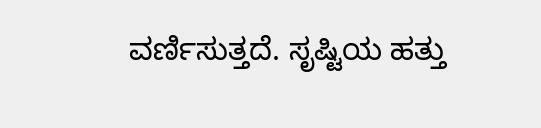ವರ್ಣಿಸುತ್ತದೆ. ಸೃಷ್ಟಿಯ ಹತ್ತು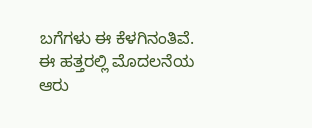ಬಗೆಗಳು ಈ ಕೆಳಗಿನಂತಿವೆ. ಈ ಹತ್ತರಲ್ಲಿ ಮೊದಲನೆಯ ಆರು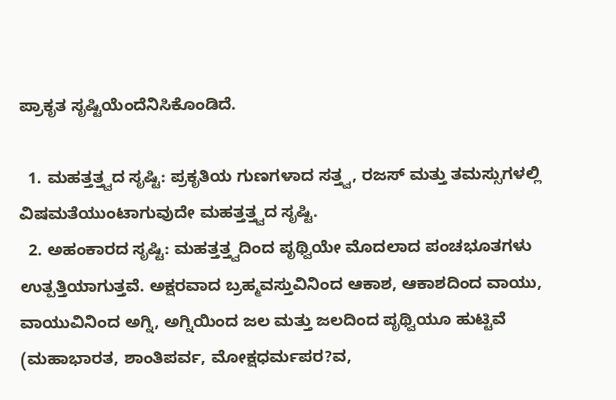ಪ್ರಾಕೃತ ಸೃಷ್ಟಿಯೆಂದೆನಿಸಿಕೊಂಡಿದೆ.

  1. ಮಹತ್ತತ್ತ್ವದ ಸೃಷ್ಟಿ: ಪ್ರಕೃತಿಯ ಗುಣಗಳಾದ ಸತ್ತ್ವ, ರಜಸ್ ಮತ್ತು ತಮಸ್ಸುಗಳಲ್ಲಿ ವಿಷಮತೆಯುಂಟಾಗುವುದೇ ಮಹತ್ತತ್ತ್ವದ ಸೃಷ್ಟಿ.
  2. ಅಹಂಕಾರದ ಸೃಷ್ಟಿ: ಮಹತ್ತತ್ತ್ವದಿಂದ ಪೃಥ್ವಿಯೇ ಮೊದಲಾದ ಪಂಚಭೂತಗಳು ಉತ್ಪತ್ತಿಯಾಗುತ್ತವೆ. ಅಕ್ಷರವಾದ ಬ್ರಹ್ಮವಸ್ತುವಿನಿಂದ ಆಕಾಶ, ಆಕಾಶದಿಂದ ವಾಯು, ವಾಯುವಿನಿಂದ ಅಗ್ನಿ, ಅಗ್ನಿಯಿಂದ ಜಲ ಮತ್ತು ಜಲದಿಂದ ಪೃಥ್ವಿಯೂ ಹುಟ್ಟಿವೆ (ಮಹಾಭಾರತ, ಶಾಂತಿಪರ್ವ, ಮೋಕ್ಷಧರ್ಮಪರ?ವ,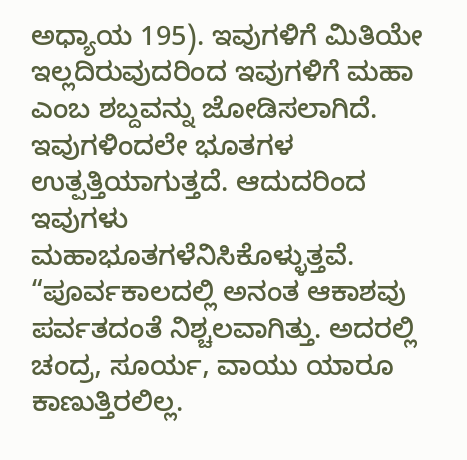ಅಧ್ಯಾಯ 195). ಇವುಗಳಿಗೆ ಮಿತಿಯೇ ಇಲ್ಲದಿರುವುದರಿಂದ ಇವುಗಳಿಗೆ ಮಹಾ ಎಂಬ ಶಬ್ದವನ್ನು ಜೋಡಿಸಲಾಗಿದೆ. ಇವುಗಳಿಂದಲೇ ಭೂತಗಳ ಉತ್ಪತ್ತಿಯಾಗುತ್ತದೆ. ಆದುದರಿಂದ ಇವುಗಳು ಮಹಾಭೂತಗಳೆನಿಸಿಕೊಳ್ಳುತ್ತವೆ. “ಪೂರ್ವಕಾಲದಲ್ಲಿ ಅನಂತ ಆಕಾಶವು ಪರ್ವತದಂತೆ ನಿಶ್ಚಲವಾಗಿತ್ತು. ಅದರಲ್ಲಿ ಚಂದ್ರ, ಸೂರ್ಯ, ವಾಯು ಯಾರೂ ಕಾಣುತ್ತಿರಲಿಲ್ಲ.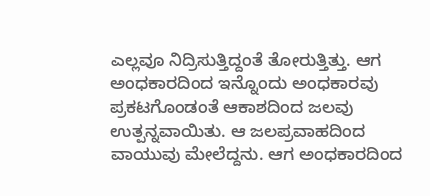ಎಲ್ಲವೂ ನಿದ್ರಿಸುತ್ತಿದ್ದಂತೆ ತೋರುತ್ತಿತ್ತು. ಆಗ ಅಂಧಕಾರದಿಂದ ಇನ್ನೊಂದು ಅಂಧಕಾರವು ಪ್ರಕಟಗೊಂಡಂತೆ ಆಕಾಶದಿಂದ ಜಲವು ಉತ್ಪನ್ನವಾಯಿತು. ಆ ಜಲಪ್ರವಾಹದಿಂದ ವಾಯುವು ಮೇಲೆದ್ದನು. ಆಗ ಅಂಧಕಾರದಿಂದ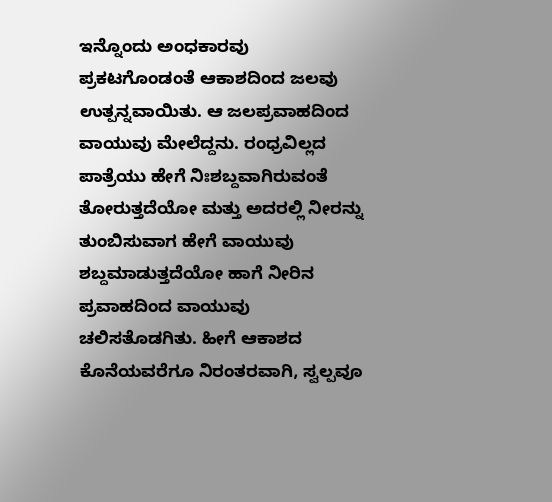ಇನ್ನೊಂದು ಅಂಧಕಾರವು ಪ್ರಕಟಗೊಂಡಂತೆ ಆಕಾಶದಿಂದ ಜಲವು ಉತ್ಪನ್ನವಾಯಿತು. ಆ ಜಲಪ್ರವಾಹದಿಂದ ವಾಯುವು ಮೇಲೆದ್ದನು. ರಂಧ್ರವಿಲ್ಲದ ಪಾತ್ರೆಯು ಹೇಗೆ ನಿಃಶಬ್ದವಾಗಿರುವಂತೆ ತೋರುತ್ತದೆಯೋ ಮತ್ತು ಅದರಲ್ಲಿ ನೀರನ್ನು ತುಂಬಿಸುವಾಗ ಹೇಗೆ ವಾಯುವು ಶಬ್ದಮಾಡುತ್ತದೆಯೋ ಹಾಗೆ ನೀರಿನ ಪ್ರವಾಹದಿಂದ ವಾಯುವು ಚಲಿಸತೊಡಗಿತು. ಹೀಗೆ ಆಕಾಶದ ಕೊನೆಯವರೆಗೂ ನಿರಂತರವಾಗಿ, ಸ್ವಲ್ಪವೂ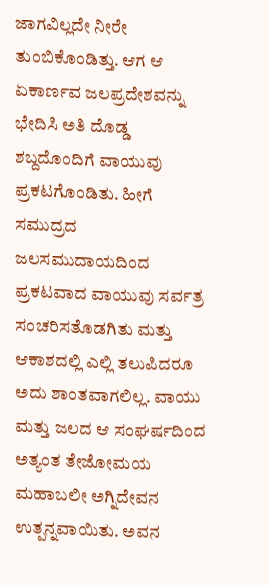ಜಾಗವಿಲ್ಲದೇ ನೀರೇ ತುಂಬಿಕೊಂಡಿತ್ತು. ಆಗ ಆ ಏಕಾರ್ಣವ ಜಲಪ್ರದೇಶವನ್ನು ಭೇದಿಸಿ ಅತಿ ದೊಡ್ಡ ಶಬ್ದದೊಂದಿಗೆ ವಾಯುವು ಪ್ರಕಟಗೊಂಡಿತು. ಹೀಗೆ ಸಮುದ್ರದ ಜಲಸಮುದಾಯದಿಂದ ಪ್ರಕಟವಾದ ವಾಯುವು ಸರ್ವತ್ರ ಸಂಚರಿಸತೊಡಗಿತು ಮತ್ತು ಆಕಾಶದಲ್ಲಿ ಎಲ್ಲಿ ತಲುಪಿದರೂ ಅದು ಶಾಂತವಾಗಲಿಲ್ಲ. ವಾಯು ಮತ್ತು ಜಲದ ಆ ಸಂಘರ್ಷದಿಂದ ಅತ್ಯಂತ ತೇಜೋಮಯ ಮಹಾಬಲೀ ಅಗ್ನಿದೇವನ ಉತ್ಪನ್ನವಾಯಿತು. ಅವನ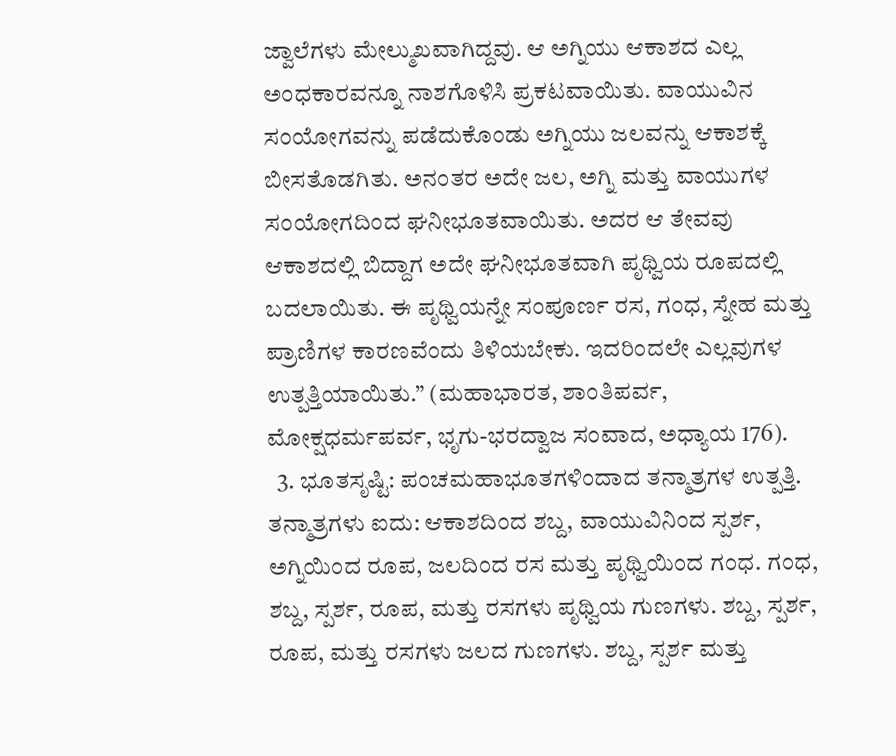ಜ್ವಾಲೆಗಳು ಮೇಲ್ಮುಖವಾಗಿದ್ದವು. ಆ ಅಗ್ನಿಯು ಆಕಾಶದ ಎಲ್ಲ ಅಂಧಕಾರವನ್ನೂ ನಾಶಗೊಳಿಸಿ ಪ್ರಕಟವಾಯಿತು. ವಾಯುವಿನ ಸಂಯೋಗವನ್ನು ಪಡೆದುಕೊಂಡು ಅಗ್ನಿಯು ಜಲವನ್ನು ಆಕಾಶಕ್ಕೆ ಬೀಸತೊಡಗಿತು. ಅನಂತರ ಅದೇ ಜಲ, ಅಗ್ನಿ ಮತ್ತು ವಾಯುಗಳ ಸಂಯೋಗದಿಂದ ಘನೀಭೂತವಾಯಿತು. ಅದರ ಆ ತೇವವು ಆಕಾಶದಲ್ಲಿ ಬಿದ್ದಾಗ ಅದೇ ಘನೀಭೂತವಾಗಿ ಪೃಥ್ವಿಯ ರೂಪದಲ್ಲಿ ಬದಲಾಯಿತು. ಈ ಪೃಥ್ವಿಯನ್ನೇ ಸಂಪೂರ್ಣ ರಸ, ಗಂಧ, ಸ್ನೇಹ ಮತ್ತು ಪ್ರಾಣಿಗಳ ಕಾರಣವೆಂದು ತಿಳಿಯಬೇಕು. ಇದರಿಂದಲೇ ಎಲ್ಲವುಗಳ ಉತ್ಪತ್ತಿಯಾಯಿತು.” (ಮಹಾಭಾರತ, ಶಾಂತಿಪರ್ವ, ಮೋಕ್ಷಧರ್ಮಪರ್ವ, ಭೃಗು-ಭರದ್ವಾಜ ಸಂವಾದ, ಅಧ್ಯಾಯ 176).
  3. ಭೂತಸೃಷ್ಟಿ: ಪಂಚಮಹಾಭೂತಗಳಿಂದಾದ ತನ್ಮಾತ್ರಗಳ ಉತ್ಪತ್ತಿ. ತನ್ಮಾತ್ರಗಳು ಐದು: ಆಕಾಶದಿಂದ ಶಬ್ದ, ವಾಯುವಿನಿಂದ ಸ್ಪರ್ಶ, ಅಗ್ನಿಯಿಂದ ರೂಪ, ಜಲದಿಂದ ರಸ ಮತ್ತು ಪೃಥ್ವಿಯಿಂದ ಗಂಧ. ಗಂಧ, ಶಬ್ದ, ಸ್ಪರ್ಶ, ರೂಪ, ಮತ್ತು ರಸಗಳು ಪೃಥ್ವಿಯ ಗುಣಗಳು. ಶಬ್ದ, ಸ್ಪರ್ಶ, ರೂಪ, ಮತ್ತು ರಸಗಳು ಜಲದ ಗುಣಗಳು. ಶಬ್ದ, ಸ್ಪರ್ಶ ಮತ್ತು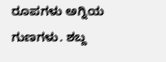ರೂಪಗಳು ಅಗ್ನಿಯ ಗುಣಗಳು. ಶಬ್ದ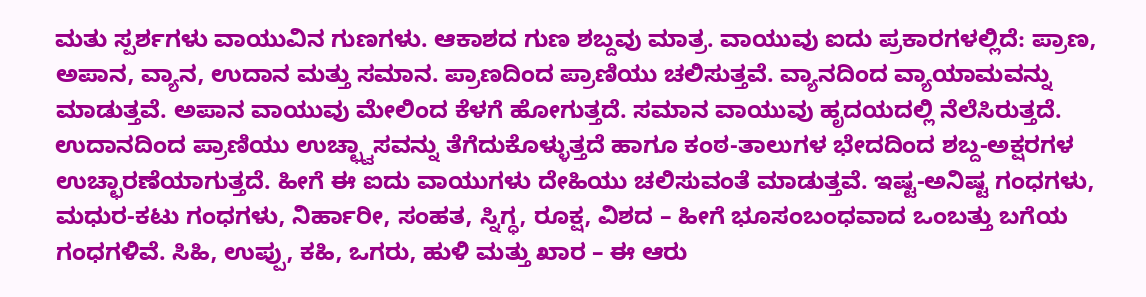ಮತು ಸ್ಪರ್ಶಗಳು ವಾಯುವಿನ ಗುಣಗಳು. ಆಕಾಶದ ಗುಣ ಶಬ್ದವು ಮಾತ್ರ. ವಾಯುವು ಐದು ಪ್ರಕಾರಗಳಲ್ಲಿದೆ: ಪ್ರಾಣ, ಅಪಾನ, ವ್ಯಾನ, ಉದಾನ ಮತ್ತು ಸಮಾನ. ಪ್ರಾಣದಿಂದ ಪ್ರಾಣಿಯು ಚಲಿಸುತ್ತವೆ. ವ್ಯಾನದಿಂದ ವ್ಯಾಯಾಮವನ್ನು ಮಾಡುತ್ತವೆ. ಅಪಾನ ವಾಯುವು ಮೇಲಿಂದ ಕೆಳಗೆ ಹೋಗುತ್ತದೆ. ಸಮಾನ ವಾಯುವು ಹೃದಯದಲ್ಲಿ ನೆಲೆಸಿರುತ್ತದೆ. ಉದಾನದಿಂದ ಪ್ರಾಣಿಯು ಉಚ್ಛ್ವಾಸವನ್ನು ತೆಗೆದುಕೊಳ್ಳುತ್ತದೆ ಹಾಗೂ ಕಂಠ-ತಾಲುಗಳ ಭೇದದಿಂದ ಶಬ್ದ-ಅಕ್ಷರಗಳ ಉಚ್ಛಾರಣೆಯಾಗುತ್ತದೆ. ಹೀಗೆ ಈ ಐದು ವಾಯುಗಳು ದೇಹಿಯು ಚಲಿಸುವಂತೆ ಮಾಡುತ್ತವೆ. ಇಷ್ಟ-ಅನಿಷ್ಟ ಗಂಧಗಳು, ಮಧುರ-ಕಟು ಗಂಧಗಳು, ನಿರ್ಹಾರೀ, ಸಂಹತ, ಸ್ನಿಗ್ಧ, ರೂಕ್ಷ, ವಿಶದ – ಹೀಗೆ ಭೂಸಂಬಂಧವಾದ ಒಂಬತ್ತು ಬಗೆಯ ಗಂಧಗಳಿವೆ. ಸಿಹಿ, ಉಪ್ಪು, ಕಹಿ, ಒಗರು, ಹುಳಿ ಮತ್ತು ಖಾರ – ಈ ಆರು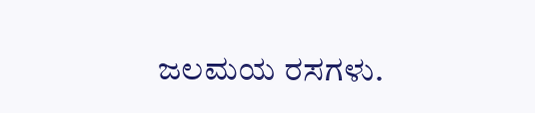ಜಲಮಯ ರಸಗಳು.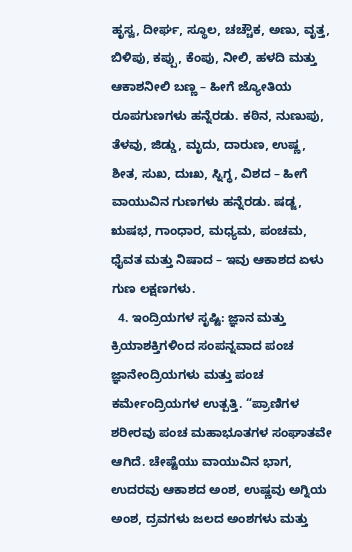ಹೃಸ್ವ, ದೀರ್ಘ, ಸ್ಥೂಲ, ಚಚ್ಚೌಕ, ಅಣು, ವೃತ್ತ, ಬಿಳಿಪು, ಕಪ್ಪು, ಕೆಂಪು, ನೀಲಿ, ಹಳದಿ ಮತ್ತು ಆಕಾಶನೀಲಿ ಬಣ್ಣ – ಹೀಗೆ ಜ್ಯೋತಿಯ ರೂಪಗುಣಗಳು ಹನ್ನೆರಡು. ಕಠಿನ, ನುಣುಪು, ತೆಳವು, ಜಿಡ್ಡು, ಮೃದು, ದಾರುಣ, ಉಷ್ಣ, ಶೀತ, ಸುಖ, ದುಃಖ, ಸ್ನಿಗ್ಧ, ವಿಶದ – ಹೀಗೆ ವಾಯುವಿನ ಗುಣಗಳು ಹನ್ನೆರಡು. ಷಡ್ಜ, ಋಷಭ, ಗಾಂಧಾರ, ಮಧ್ಯಮ, ಪಂಚಮ, ಧೈವತ ಮತ್ತು ನಿಷಾದ – ಇವು ಆಕಾಶದ ಏಳು ಗುಣ ಲಕ್ಷಣಗಳು.
  4. ಇಂದ್ರಿಯಗಳ ಸೃಷ್ಟಿ: ಜ್ಞಾನ ಮತ್ತು ಕ್ರಿಯಾಶಕ್ತಿಗಳಿಂದ ಸಂಪನ್ನವಾದ ಪಂಚ ಜ್ಞಾನೇಂದ್ರಿಯಗಳು ಮತ್ತು ಪಂಚ ಕರ್ಮೇಂದ್ರಿಯಗಳ ಉತ್ಪತ್ತಿ. “ಪ್ರಾಣಿಗಳ ಶರೀರವು ಪಂಚ ಮಹಾಭೂತಗಳ ಸಂಘಾತವೇ ಆಗಿದೆ. ಚೇಷ್ಟೆಯು ವಾಯುವಿನ ಭಾಗ, ಉದರವು ಆಕಾಶದ ಅಂಶ, ಉಷ್ಣವು ಅಗ್ನಿಯ ಅಂಶ, ದ್ರವಗಳು ಜಲದ ಅಂಶಗಳು ಮತ್ತು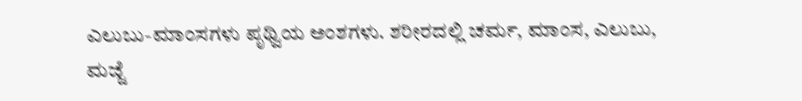ಎಲುಬು-ಮಾಂಸಗಳು ಪೃಥ್ವಿಯ ಅಂಶಗಳು. ಶರೀರದಲ್ಲಿ ಚರ್ಮ, ಮಾಂಸ, ಎಲುಬು, ಮಜ್ಜೆ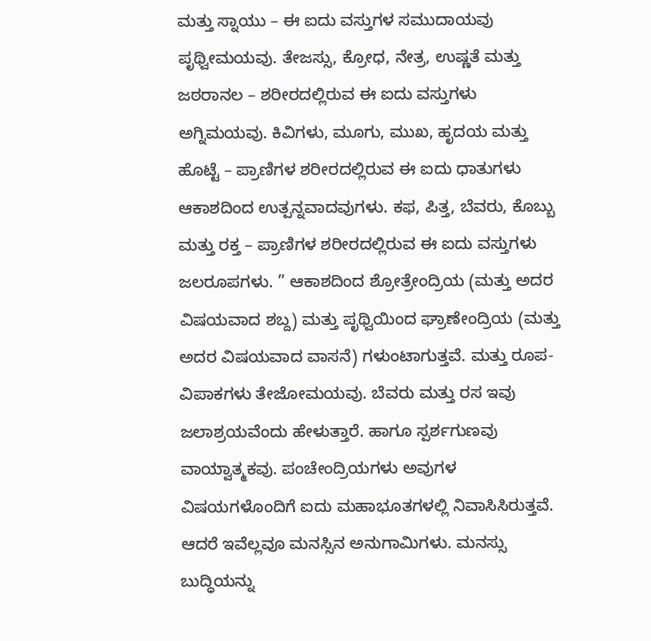ಮತ್ತು ಸ್ನಾಯು – ಈ ಐದು ವಸ್ತುಗಳ ಸಮುದಾಯವು ಪೃಥ್ವೀಮಯವು. ತೇಜಸ್ಸು, ಕ್ರೋಧ, ನೇತ್ರ, ಉಷ್ಣತೆ ಮತ್ತು ಜಠರಾನಲ – ಶರೀರದಲ್ಲಿರುವ ಈ ಐದು ವಸ್ತುಗಳು ಅಗ್ನಿಮಯವು. ಕಿವಿಗಳು, ಮೂಗು, ಮುಖ, ಹೃದಯ ಮತ್ತು ಹೊಟ್ಟೆ – ಪ್ರಾಣಿಗಳ ಶರೀರದಲ್ಲಿರುವ ಈ ಐದು ಧಾತುಗಳು ಆಕಾಶದಿಂದ ಉತ್ಪನ್ನವಾದವುಗಳು. ಕಫ, ಪಿತ್ತ, ಬೆವರು, ಕೊಬ್ಬು ಮತ್ತು ರಕ್ತ – ಪ್ರಾಣಿಗಳ ಶರೀರದಲ್ಲಿರುವ ಈ ಐದು ವಸ್ತುಗಳು ಜಲರೂಪಗಳು. ” ಆಕಾಶದಿಂದ ಶ್ರೋತ್ರೇಂದ್ರಿಯ (ಮತ್ತು ಅದರ ವಿಷಯವಾದ ಶಬ್ದ) ಮತ್ತು ಪೃಥ್ವಿಯಿಂದ ಘ್ರಾಣೇಂದ್ರಿಯ (ಮತ್ತು ಅದರ ವಿಷಯವಾದ ವಾಸನೆ) ಗಳುಂಟಾಗುತ್ತವೆ. ಮತ್ತು ರೂಪ-ವಿಪಾಕಗಳು ತೇಜೋಮಯವು. ಬೆವರು ಮತ್ತು ರಸ ಇವು ಜಲಾಶ್ರಯವೆಂದು ಹೇಳುತ್ತಾರೆ. ಹಾಗೂ ಸ್ಪರ್ಶಗುಣವು ವಾಯ್ವಾತ್ಮಕವು. ಪಂಚೇಂದ್ರಿಯಗಳು ಅವುಗಳ ವಿಷಯಗಳೊಂದಿಗೆ ಐದು ಮಹಾಭೂತಗಳಲ್ಲಿ ನಿವಾಸಿಸಿರುತ್ತವೆ. ಆದರೆ ಇವೆಲ್ಲವೂ ಮನಸ್ಸಿನ ಅನುಗಾಮಿಗಳು. ಮನಸ್ಸು ಬುದ್ಧಿಯನ್ನು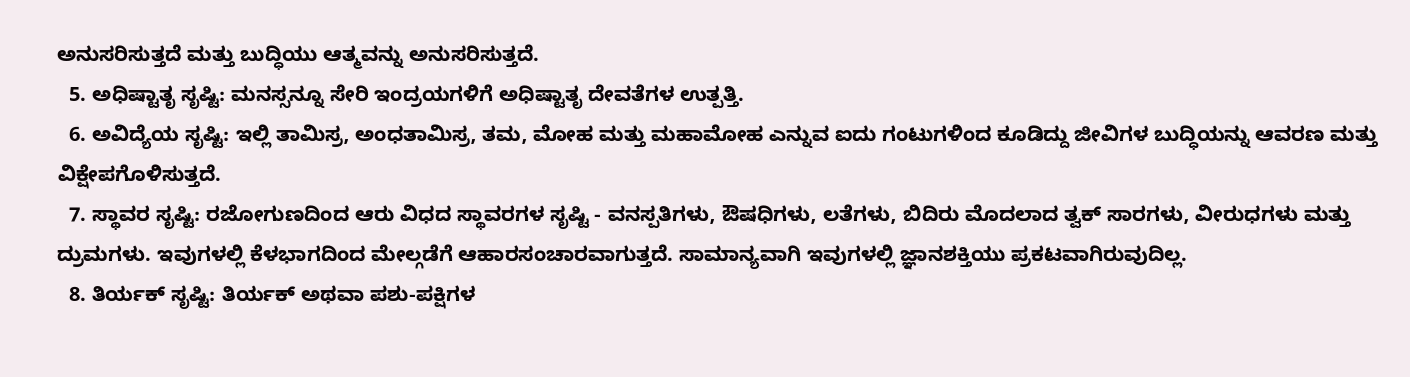ಅನುಸರಿಸುತ್ತದೆ ಮತ್ತು ಬುದ್ಧಿಯು ಆತ್ಮವನ್ನು ಅನುಸರಿಸುತ್ತದೆ.
  5. ಅಧಿಷ್ಟಾತೃ ಸೃಷ್ಟಿ: ಮನಸ್ಸನ್ನೂ ಸೇರಿ ಇಂದ್ರಯಗಳಿಗೆ ಅಧಿಷ್ಟಾತೃ ದೇವತೆಗಳ ಉತ್ಪತ್ತಿ.
  6. ಅವಿದ್ಯೆಯ ಸೃಷ್ಟಿ: ಇಲ್ಲಿ ತಾಮಿಸ್ರ, ಅಂಧತಾಮಿಸ್ರ, ತಮ, ಮೋಹ ಮತ್ತು ಮಹಾಮೋಹ ಎನ್ನುವ ಐದು ಗಂಟುಗಳಿಂದ ಕೂಡಿದ್ದು ಜೀವಿಗಳ ಬುದ್ಧಿಯನ್ನು ಆವರಣ ಮತ್ತು ವಿಕ್ಷೇಪಗೊಳಿಸುತ್ತದೆ.
  7. ಸ್ಥಾವರ ಸೃಷ್ಟಿ: ರಜೋಗುಣದಿಂದ ಆರು ವಿಧದ ಸ್ಥಾವರಗಳ ಸೃಷ್ಟಿ - ವನಸ್ಪತಿಗಳು, ಔಷಧಿಗಳು, ಲತೆಗಳು, ಬಿದಿರು ಮೊದಲಾದ ತ್ವಕ್ ಸಾರಗಳು, ವೀರುಧಗಳು ಮತ್ತು ದ್ರುಮಗಳು. ಇವುಗಳಲ್ಲಿ ಕೆಳಭಾಗದಿಂದ ಮೇಲ್ಗಡೆಗೆ ಆಹಾರಸಂಚಾರವಾಗುತ್ತದೆ. ಸಾಮಾನ್ಯವಾಗಿ ಇವುಗಳಲ್ಲಿ ಜ್ಞಾನಶಕ್ತಿಯು ಪ್ರಕಟವಾಗಿರುವುದಿಲ್ಲ.
  8. ತಿರ್ಯಕ್ ಸೃಷ್ಟಿ: ತಿರ್ಯಕ್ ಅಥವಾ ಪಶು-ಪಕ್ಷಿಗಳ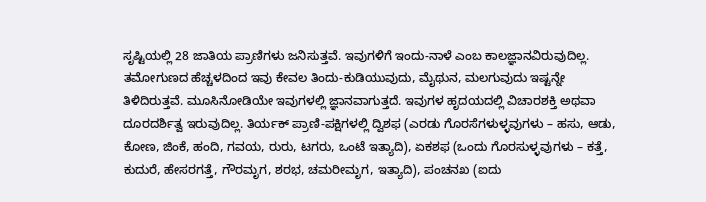ಸೃಷ್ಟಿಯಲ್ಲಿ 28 ಜಾತಿಯ ಪ್ರಾಣಿಗಳು ಜನಿಸುತ್ತವೆ. ಇವುಗಳಿಗೆ ಇಂದು-ನಾಳೆ ಎಂಬ ಕಾಲಜ್ಞಾನವಿರುವುದಿಲ್ಲ. ತಮೋಗುಣದ ಹೆಚ್ಚಳದಿಂದ ಇವು ಕೇವಲ ತಿಂದು-ಕುಡಿಯುವುದು, ಮೈಥುನ, ಮಲಗುವುದು ಇಷ್ಟನ್ನೇ ತಿಳಿದಿರುತ್ತವೆ. ಮೂಸಿನೋಡಿಯೇ ಇವುಗಳಲ್ಲಿ ಜ್ಞಾನವಾಗುತ್ತದೆ. ಇವುಗಳ ಹೃದಯದಲ್ಲಿ ವಿಚಾರಶಕ್ತಿ ಅಥವಾ ದೂರದರ್ಶಿತ್ವ ಇರುವುದಿಲ್ಲ. ತಿರ್ಯಕ್ ಪ್ರಾಣಿ-ಪಕ್ಷಿಗಳಲ್ಲಿ ದ್ವಿಶಫ (ಎರಡು ಗೊರಸೆಗಳುಳ್ಳವುಗಳು – ಹಸು, ಆಡು, ಕೋಣ, ಜಿಂಕೆ, ಹಂದಿ, ಗವಯ, ರುರು, ಟಗರು, ಒಂಟೆ ಇತ್ಯಾದಿ), ಏಕಶಫ (ಒಂದು ಗೊರಸುಳ್ಳವುಗಳು – ಕತ್ತೆ, ಕುದುರೆ, ಹೇಸರಗತ್ತೆ, ಗೌರಮೃಗ, ಶರಭ, ಚಮರೀಮೃಗ, ಇತ್ಯಾದಿ), ಪಂಚನಖ (ಐದು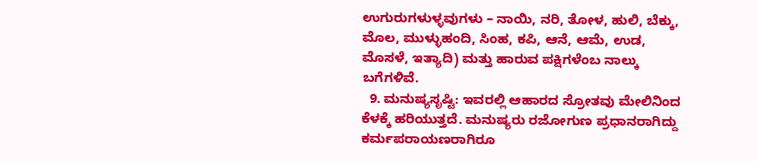ಉಗುರುಗಳುಳ್ಳವುಗಳು – ನಾಯಿ, ನರಿ, ತೋಳ, ಹುಲಿ, ಬೆಕ್ಕು, ಮೊಲ, ಮುಳ್ಳುಹಂದಿ, ಸಿಂಹ, ಕಪಿ, ಆನೆ, ಆಮೆ, ಉಡ, ಮೊಸಳೆ, ಇತ್ಯಾದಿ) ಮತ್ತು ಹಾರುವ ಪಕ್ಷಿಗಳೆಂಬ ನಾಲ್ಕು ಬಗೆಗಳಿವೆ.
  9. ಮನುಷ್ಯಸೃಷ್ಟಿ: ಇವರಲ್ಲಿ ಆಹಾರದ ಸ್ರೋತವು ಮೇಲಿನಿಂದ ಕೆಳಕ್ಕೆ ಹರಿಯುತ್ತದೆ. ಮನುಷ್ಯರು ರಜೋಗುಣ ಪ್ರಧಾನರಾಗಿದ್ದು ಕರ್ಮಪರಾಯಣರಾಗಿರೂ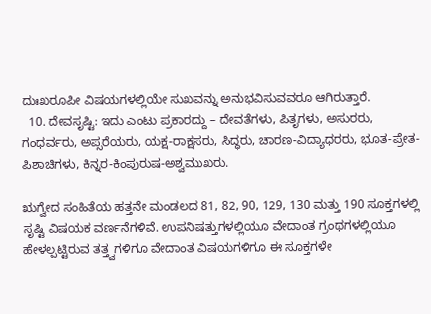ದುಃಖರೂಪೀ ವಿಷಯಗಳಲ್ಲಿಯೇ ಸುಖವನ್ನು ಅನುಭವಿಸುವವರೂ ಆಗಿರುತ್ತಾರೆ.
  10. ದೇವಸೃಷ್ಟಿ: ಇದು ಎಂಟು ಪ್ರಕಾರದ್ದು – ದೇವತೆಗಳು, ಪಿತೃಗಳು, ಅಸುರರು, ಗಂಧರ್ವರು, ಅಪ್ಸರೆಯರು, ಯಕ್ಷ-ರಾಕ್ಷಸರು, ಸಿದ್ಧರು, ಚಾರಣ-ವಿದ್ಯಾಧರರು, ಭೂತ-ಪ್ರೇತ-ಪಿಶಾಚಿಗಳು, ಕಿನ್ನರ-ಕಿಂಪುರುಷ-ಅಶ್ವಮುಖರು.

ಋಗ್ವೇದ ಸಂಹಿತೆಯ ಹತ್ತನೇ ಮಂಡಲದ 81, 82, 90, 129, 130 ಮತ್ತು 190 ಸೂಕ್ತಗಳಲ್ಲಿ ಸೃಷ್ಟಿ ವಿಷಯಕ ವರ್ಣನೆಗಳಿವೆ. ಉಪನಿಷತ್ತುಗಳಲ್ಲಿಯೂ ವೇದಾಂತ ಗ್ರಂಥಗಳಲ್ಲಿಯೂ ಹೇಳಲ್ಪಟ್ಟಿರುವ ತತ್ತ್ವಗಳಿಗೂ ವೇದಾಂತ ವಿಷಯಗಳಿಗೂ ಈ ಸೂಕ್ತಗಳೇ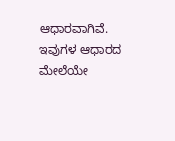ಆಧಾರವಾಗಿವೆ. ಇವುಗಳ ಆಧಾರದ ಮೇಲೆಯೇ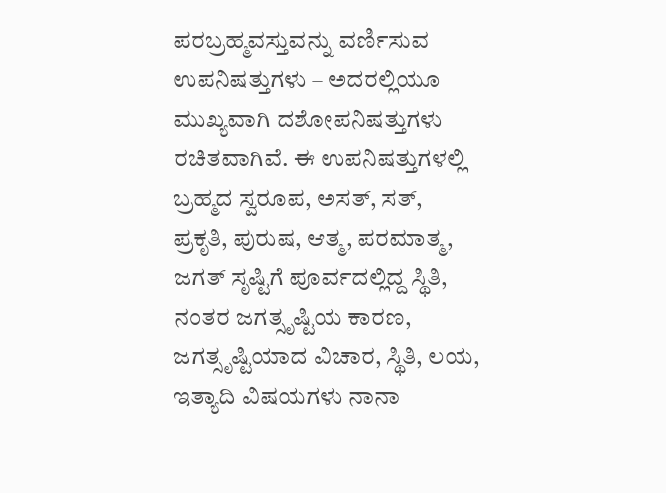ಪರಬ್ರಹ್ಮವಸ್ತುವನ್ನು ವರ್ಣಿಸುವ ಉಪನಿಷತ್ತುಗಳು – ಅದರಲ್ಲಿಯೂ ಮುಖ್ಯವಾಗಿ ದಶೋಪನಿಷತ್ತುಗಳು ರಚಿತವಾಗಿವೆ. ಈ ಉಪನಿಷತ್ತುಗಳಲ್ಲಿ ಬ್ರಹ್ಮದ ಸ್ವರೂಪ, ಅಸತ್, ಸತ್, ಪ್ರಕೃತಿ, ಪುರುಷ, ಆತ್ಮ, ಪರಮಾತ್ಮ, ಜಗತ್ ಸೃಷ್ಟಿಗೆ ಪೂರ್ವದಲ್ಲಿದ್ದ ಸ್ಥಿತಿ, ನಂತರ ಜಗತ್ಸೃಷ್ಟಿಯ ಕಾರಣ, ಜಗತ್ಸೃಷ್ಟಿಯಾದ ವಿಚಾರ, ಸ್ಥಿತಿ, ಲಯ, ಇತ್ಯಾದಿ ವಿಷಯಗಳು ನಾನಾ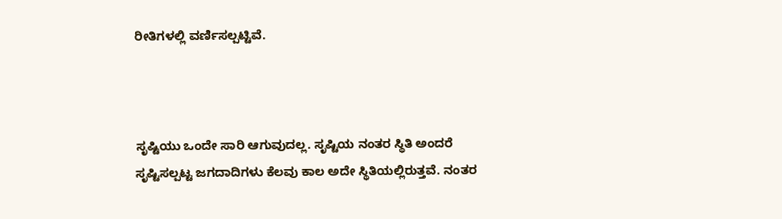ರೀತಿಗಳಲ್ಲಿ ವರ್ಣಿಸಲ್ಪಟ್ಟಿವೆ.



ಸೃಷ್ಟಿಯು ಒಂದೇ ಸಾರಿ ಆಗುವುದಲ್ಲ. ಸೃಷ್ಟಿಯ ನಂತರ ಸ್ಥಿತಿ ಅಂದರೆ ಸೃಷ್ಟಿಸಲ್ಪಟ್ಟ ಜಗದಾದಿಗಳು ಕೆಲವು ಕಾಲ ಅದೇ ಸ್ಥಿತಿಯಲ್ಲಿರುತ್ತವೆ. ನಂತರ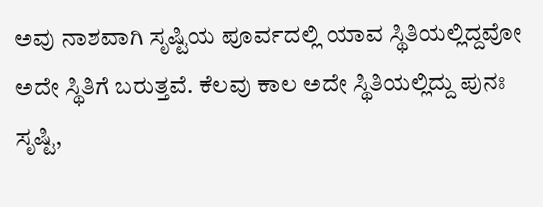ಅವು ನಾಶವಾಗಿ ಸೃಷ್ಟಿಯ ಪೂರ್ವದಲ್ಲಿ ಯಾವ ಸ್ಥಿತಿಯಲ್ಲಿದ್ದವೋ ಅದೇ ಸ್ಥಿತಿಗೆ ಬರುತ್ತವೆ. ಕೆಲವು ಕಾಲ ಅದೇ ಸ್ಥಿತಿಯಲ್ಲಿದ್ದು ಪುನಃ ಸೃಷ್ಟಿ,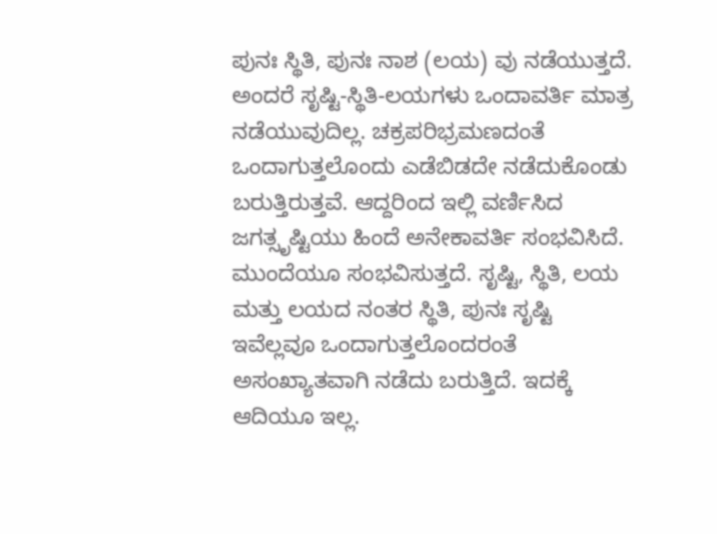ಪುನಃ ಸ್ಥಿತಿ, ಪುನಃ ನಾಶ (ಲಯ) ವು ನಡೆಯುತ್ತದೆ. ಅಂದರೆ ಸೃಷ್ಟಿ-ಸ್ಥಿತಿ-ಲಯಗಳು ಒಂದಾವರ್ತಿ ಮಾತ್ರ ನಡೆಯುವುದಿಲ್ಲ. ಚಕ್ರಪರಿಭ್ರಮಣದಂತೆ ಒಂದಾಗುತ್ತಲೊಂದು ಎಡೆಬಿಡದೇ ನಡೆದುಕೊಂಡು ಬರುತ್ತಿರುತ್ತವೆ. ಆದ್ದರಿಂದ ಇಲ್ಲಿ ವರ್ಣಿಸಿದ ಜಗತ್ಸೃಷ್ಟಿಯು ಹಿಂದೆ ಅನೇಕಾವರ್ತಿ ಸಂಭವಿಸಿದೆ. ಮುಂದೆಯೂ ಸಂಭವಿಸುತ್ತದೆ. ಸೃಷ್ಟಿ, ಸ್ಥಿತಿ, ಲಯ ಮತ್ತು ಲಯದ ನಂತರ ಸ್ಥಿತಿ, ಪುನಃ ಸೃಷ್ಟಿ ಇವೆಲ್ಲವೂ ಒಂದಾಗುತ್ತಲೊಂದರಂತೆ ಅಸಂಖ್ಯಾತವಾಗಿ ನಡೆದು ಬರುತ್ತಿದೆ. ಇದಕ್ಕೆ ಆದಿಯೂ ಇಲ್ಲ.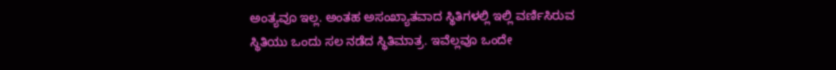ಅಂತ್ಯವೂ ಇಲ್ಲ. ಅಂತಹ ಅಸಂಖ್ಯಾತವಾದ ಸ್ಥಿತಿಗಳಲ್ಲಿ ಇಲ್ಲಿ ವರ್ಣಿಸಿರುವ ಸ್ಥಿತಿಯು ಒಂದು ಸಲ ನಡೆದ ಸ್ಥಿತಿಮಾತ್ರ. ಇವೆಲ್ಲವೂ ಒಂದೇ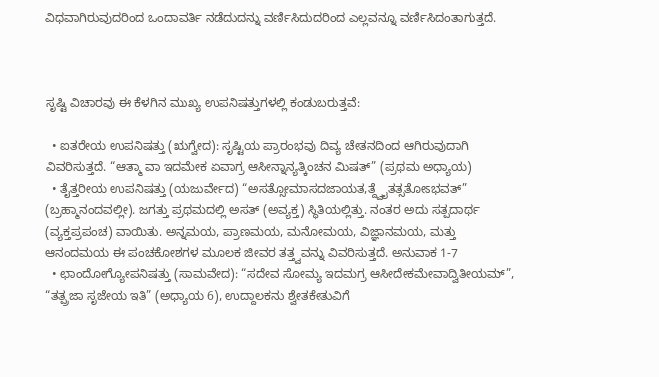ವಿಧವಾಗಿರುವುದರಿಂದ ಒಂದಾವರ್ತಿ ನಡೆದುದನ್ನು ವರ್ಣಿಸಿದುದರಿಂದ ಎಲ್ಲವನ್ನೂ ವರ್ಣಿಸಿದಂತಾಗುತ್ತದೆ.



ಸೃಷ್ಟಿ ವಿಚಾರವು ಈ ಕೆಳಗಿನ ಮುಖ್ಯ ಉಪನಿಷತ್ತುಗಳಲ್ಲಿ ಕಂಡುಬರುತ್ತವೆ:

  • ಐತರೇಯ ಉಪನಿಷತ್ತು (ಋಗ್ವೇದ): ಸೃಷ್ಟಿಯ ಪ್ರಾರಂಭವು ದಿವ್ಯ ಚೇತನದಿಂದ ಆಗಿರುವುದಾಗಿ ವಿವರಿಸುತ್ತದೆ. “ಆತ್ಮಾ ವಾ ಇದಮೇಕ ಏವಾಗ್ರ ಆಸೀನ್ನಾನ್ಯತ್ಕಿಂಚನ ಮಿಷತ್” (ಪ್ರಥಮ ಅಧ್ಯಾಯ)
  • ತೈತ್ತರೀಯ ಉಪನಿಷತ್ತು (ಯಜುರ್ವೇದ) “ಅಸತ್ಸೋಮಾಸದಜಾಯತ,ತ್ದ್ವೈತತ್ಸತೋಽಭವತ್” (ಬ್ರಹ್ಮಾನಂದವಲ್ಲೀ). ಜಗತ್ತು ಪ್ರಥಮದಲ್ಲಿ ಅಸತ್ (ಅವ್ಯಕ್ತ) ಸ್ಥಿತಿಯಲ್ಲಿತ್ತು. ನಂತರ ಅದು ಸತ್ಪದಾರ್ಥ (ವ್ಯಕ್ತಪ್ರಪಂಚ) ವಾಯಿತು. ಅನ್ನಮಯ, ಪ್ರಾಣಮಯ, ಮನೋಮಯ, ವಿಜ್ಞಾನಮಯ, ಮತ್ತು ಆನಂದಮಯ ಈ ಪಂಚಕೋಶಗಳ ಮೂಲಕ ಜೀವರ ತತ್ತ್ವವನ್ನು ವಿವರಿಸುತ್ತದೆ. ಅನುವಾಕ 1-7
  • ಛಾಂದೋಗ್ಯೋಪನಿಷತ್ತು (ಸಾಮವೇದ): “ಸದೇವ ಸೋಮ್ಯ ಇದಮಗ್ರ ಆಸೀದೇಕಮೇವಾದ್ವಿತೀಯಮ್”, “ತತ್ಪ್ರಜಾ ಸೃಜೇಯ ಇತಿ” (ಅಧ್ಯಾಯ 6), ಉದ್ದಾಲಕನು ಶ್ವೇತಕೇತುವಿಗೆ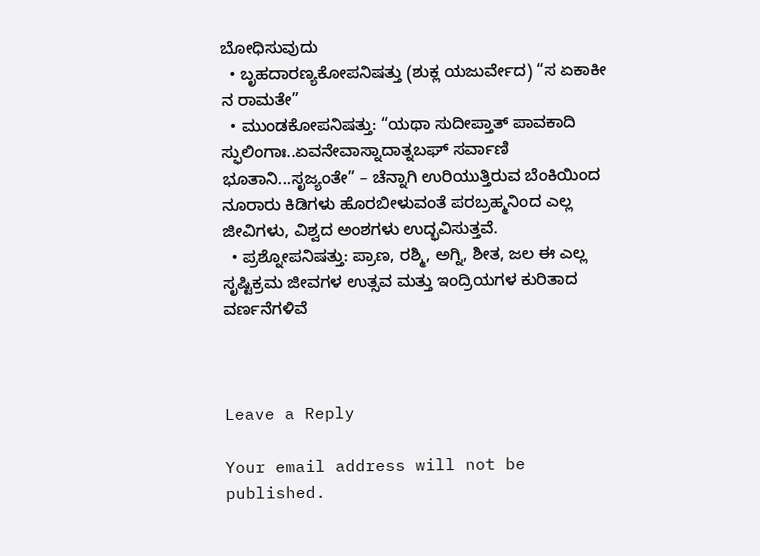ಬೋಧಿಸುವುದು
  • ಬೃಹದಾರಣ್ಯಕೋಪನಿಷತ್ತು (ಶುಕ್ಲ ಯಜುರ್ವೇದ) “ಸ ಏಕಾಕೀ ನ ರಾಮತೇ”
  • ಮುಂಡಕೋಪನಿಷತ್ತು: “ಯಥಾ ಸುದೀಪ್ತಾತ್ ಪಾವಕಾದಿ ಸ್ಫುಲಿಂಗಾಃ..ಏವನೇವಾಸ್ನಾದಾತ್ನಬಘ್ ಸರ್ವಾಣಿ ಭೂತಾನಿ...ಸೃಜ್ಯಂತೇ” – ಚೆನ್ನಾಗಿ ಉರಿಯುತ್ತಿರುವ ಬೆಂಕಿಯಿಂದ ನೂರಾರು ಕಿಡಿಗಳು ಹೊರಬೀಳುವಂತೆ ಪರಬ್ರಹ್ಮನಿಂದ ಎಲ್ಲ ಜೀವಿಗಳು, ವಿಶ್ವದ ಅಂಶಗಳು ಉದ್ಭವಿಸುತ್ತವೆ.
  • ಪ್ರಶ್ನೋಪನಿಷತ್ತು: ಪ್ರಾಣ, ರಶ್ಮಿ, ಅಗ್ನಿ, ಶೀತ, ಜಲ ಈ ಎಲ್ಲ ಸೃಷ್ಟಿಕ್ರಮ ಜೀವಗಳ ಉತ್ಸವ ಮತ್ತು ಇಂದ್ರಿಯಗಳ ಕುರಿತಾದ ವರ್ಣನೆಗಳಿವೆ



Leave a Reply

Your email address will not be published.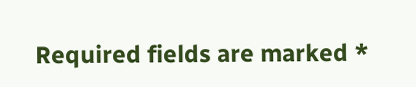Required fields are marked *